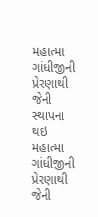મહાત્મા ગાંધીજીની પ્રેરણાથી જેની સ્થાપના થઇ
મહાત્મા ગાંધીજીની પ્રેરણાથી જેની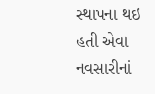સ્થાપના થઇ હતી એવા નવસારીનાં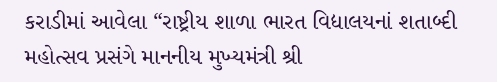કરાડીમાં આવેલા “રાષ્ટ્રીય શાળા ભારત વિદ્યાલયનાં શતાબ્દી મહોત્સવ પ્રસંગે માનનીય મુખ્યમંત્રી શ્રી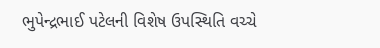ભુપેન્દ્રભાઈ પટેલની વિશેષ ઉપસ્થિતિ વચ્ચે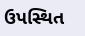ઉપસ્થિત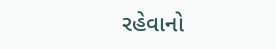રહેવાનો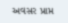અવસર પ્રાપ્ત